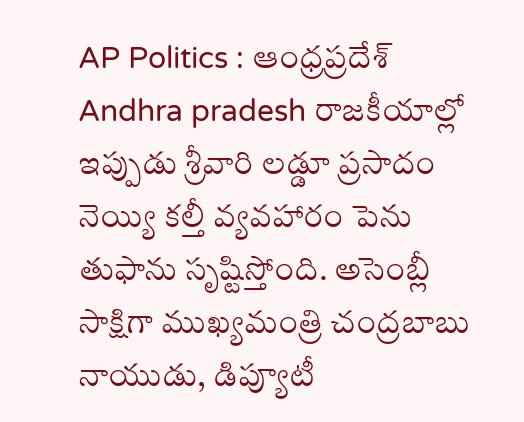AP Politics : ఆంధ్రప్రదేశ్ Andhra pradesh రాజకీయాల్లో ఇప్పుడు శ్రీవారి లడ్డూ ప్రసాదం నెయ్యి కల్తీ వ్యవహారం పెను తుఫాను సృష్టిస్తోంది. అసెంబ్లీ సాక్షిగా ముఖ్యమంత్రి చంద్రబాబు నాయుడు, డిప్యూటీ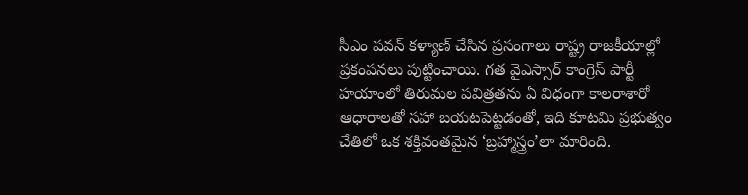సీఎం పవన్ కళ్యాణ్ చేసిన ప్రసంగాలు రాష్ట్ర రాజకీయాల్లో ప్రకంపనలు పుట్టించాయి. గత వైఎస్సార్ కాంగ్రెస్ పార్టీ హయాంలో తిరుమల పవిత్రతను ఏ విధంగా కాలరాశారో ఆధారాలతో సహా బయటపెట్టడంతో, ఇది కూటమి ప్రభుత్వం చేతిలో ఒక శక్తివంతమైన ‘బ్రహ్మాస్త్రం’లా మారింది.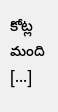కోట్ల మంది […]